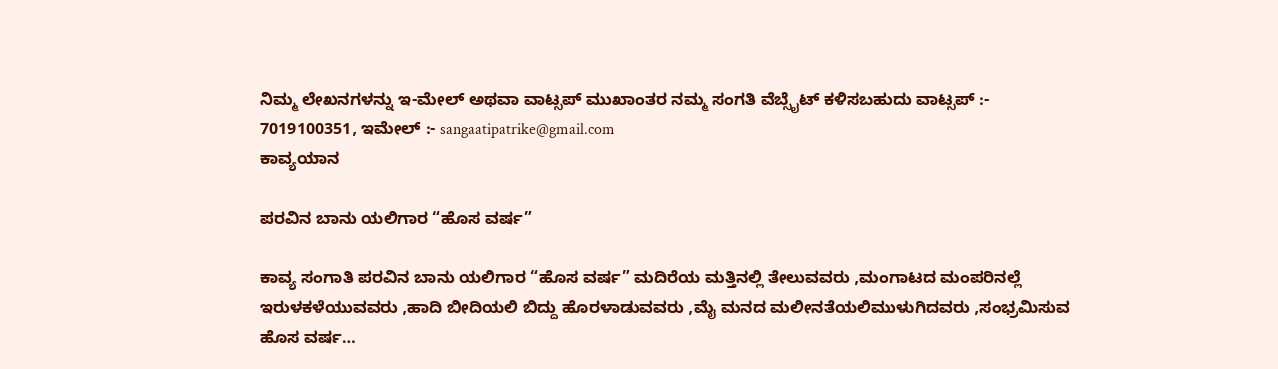ನಿಮ್ಮ ಲೇಖನಗಳನ್ನು ಇ-ಮೇಲ್ ಅಥವಾ ವಾಟ್ಸಪ್ ಮುಖಾಂತರ ನಮ್ಮ ಸಂಗತಿ ವೆಬ್ಸೈಟ್ ಕಳಿಸಬಹುದು ವಾಟ್ಸಪ್‌ :- 7019100351, ಇಮೇಲ್ :- sangaatipatrike@gmail.com
ಕಾವ್ಯಯಾನ

ಪರವಿನ ಬಾನು ಯಲಿಗಾರ “ಹೊಸ ವರ್ಷ”

ಕಾವ್ಯ ಸಂಗಾತಿ ಪರವಿನ ಬಾನು ಯಲಿಗಾರ “ಹೊಸ ವರ್ಷ” ಮದಿರೆಯ ಮತ್ತಿನಲ್ಲಿ ತೇಲುವವರು ,ಮಂಗಾಟದ ಮಂಪರಿನಲ್ಲೆ ಇರುಳಕಳೆಯುವವರು ,ಹಾದಿ ಬೀದಿಯಲಿ ಬಿದ್ದು ಹೊರಳಾಡುವವರು ,ಮೈ ಮನದ ಮಲೀನತೆಯಲಿಮುಳುಗಿದವರು ,ಸಂಭ್ರಮಿಸುವ ಹೊಸ ವರ್ಷ…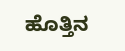ಹೊತ್ತಿನ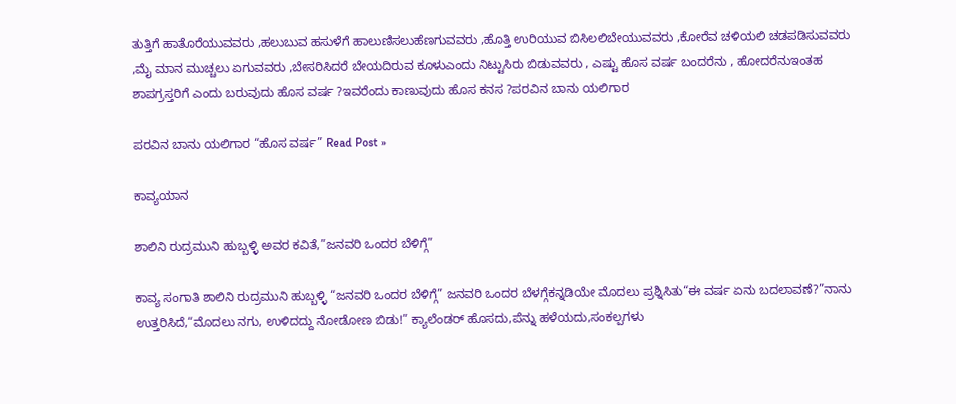ತುತ್ತಿಗೆ ಹಾತೊರೆಯುವವರು ,ಹಲುಬುವ ಹಸುಳೆಗೆ ಹಾಲುಣಿಸಲುಹೆಣಗುವವರು ,ಹೊತ್ತಿ ಉರಿಯುವ ಬಿಸಿಲಲಿಬೇಯುವವರು ,ಕೋರೆವ ಚಳಿಯಲಿ ಚಡಪಡಿಸುವವರು ,ಮೈ ಮಾನ ಮುಚ್ಚಲು ಏಗುವವರು ,ಬೇಸರಿಸಿದರೆ ಬೇಯದಿರುವ ಕೂಳುಎಂದು ನಿಟ್ಟುಸಿರು ಬಿಡುವವರು , ಎಷ್ಟು ಹೊಸ ವರ್ಷ ಬಂದರೆನು , ಹೋದರೆನುಇಂತಹ ಶಾಪಗ್ರಸ್ತರಿಗೆ ಎಂದು ಬರುವುದು ಹೊಸ ವರ್ಷ ?ಇವರೆಂದು ಕಾಣುವುದು ಹೊಸ ಕನಸ ?ಪರವಿನ ಬಾನು ಯಲಿಗಾರ

ಪರವಿನ ಬಾನು ಯಲಿಗಾರ “ಹೊಸ ವರ್ಷ” Read Post »

ಕಾವ್ಯಯಾನ

ಶಾಲಿನಿ ರುದ್ರಮುನಿ ಹುಬ್ಬಳ್ಳಿ ಅವರ ಕವಿತೆ,”ಜನವರಿ ಒಂದರ ಬೆಳಿಗ್ಗೆ”

ಕಾವ್ಯ ಸಂಗಾತಿ ಶಾಲಿನಿ ರುದ್ರಮುನಿ ಹುಬ್ಬಳ್ಳಿ “ಜನವರಿ ಒಂದರ ಬೆಳಿಗ್ಗೆ” ಜನವರಿ ಒಂದರ ಬೆಳಗ್ಗೆಕನ್ನಡಿಯೇ ಮೊದಲು ಪ್ರಶ್ನಿಸಿತು“ಈ ವರ್ಷ ಏನು ಬದಲಾವಣೆ?”ನಾನು ಉತ್ತರಿಸಿದೆ,“ಮೊದಲು ನಗು, ಉಳಿದದ್ದು ನೋಡೋಣ ಬಿಡು!” ಕ್ಯಾಲೆಂಡರ್ ಹೊಸದು,ಪೆನ್ನು ಹಳೆಯದು,ಸಂಕಲ್ಪಗಳು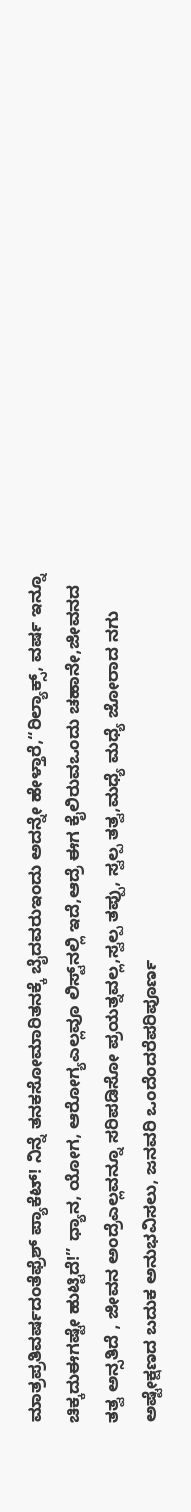ಮಾತ್ರಪ್ರತಿವರ್ಷದಂತೆಫ್ರೆಶ್ ಪ್ಯಾಕೆಟ್! ನಿನ್ನೆ ತನಕಸೋಮಾರಿತನಕ್ಕೆ ಬೈದವರುಇಂದು ಅದನ್ನೇ ಹೇಳ್ತಾರೆ,“ರಿಲ್ಯಾಕ್ಸ್, ವರ್ಷ ಇನ್ನೂ ಚಿಕ್ಕದುಈಗಷ್ಟೇ ಹುಟ್ಟಿದೆ!” ಧ್ಯಾನ, ಯೋಗ, ಆರೋಗ್ಯಎಲ್ಲವೂ ಲಿಸ್ಟ್‌ನಲ್ಲಿ ಇದೆ,ಆದ್ರೆ ಈಗ ಕೈಲಿರುವಒಂದು ಚಹಾನೇ,ಜೀವನದ ತತ್ವ ಅನ್ಸತಿದೆ , ಜೀವನ ಅಂದ್ರೆಎಲ್ಲವನ್ನೂ ಸರಿಪಡಿಸೋ ಪ್ರಯತ್ನವಲ್ಲ,ಸ್ವಲ್ಪ ತಪ್ಪು, ಸ್ವಲ್ಪ ತತ್ವ,ಮಧ್ಯೆ ಮಧ್ಯೆ ಜೋರಾದ ನಗು ಅಷ್ಟೇಕ್ಷಣದ ಬದುಕ ಅನುಭವಿಸಲು, ಜನವರಿ ಒಂದೆಂದರೆಪರಿಪೂರ್ಣ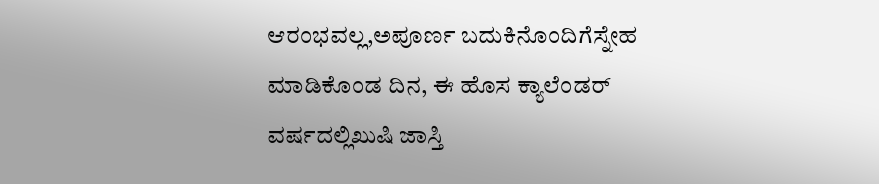ಆರಂಭವಲ್ಲ,ಅಪೂರ್ಣ ಬದುಕಿನೊಂದಿಗೆಸ್ನೇಹ ಮಾಡಿಕೊಂಡ ದಿನ, ಈ ಹೊಸ ಕ್ಯಾಲೆಂಡರ್ ವರ್ಷದಲ್ಲಿಖುಷಿ ಜಾಸ್ತಿ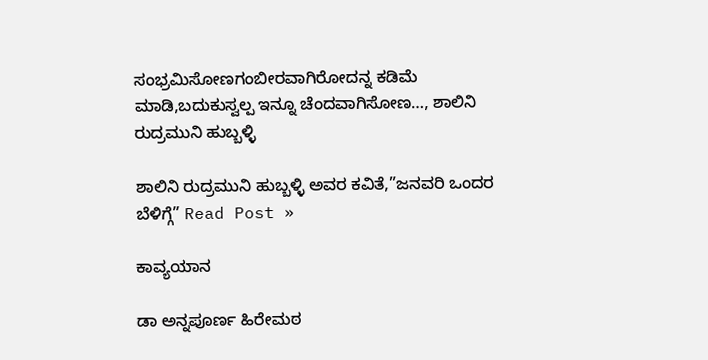ಸಂಭ್ರಮಿಸೋಣಗಂಬೀರವಾಗಿರೋದನ್ನ ಕಡಿಮೆ ಮಾಡಿ,ಬದುಕುಸ್ವಲ್ಪ ಇನ್ನೂ ಚೆಂದವಾಗಿಸೋಣ…, ಶಾಲಿನಿ ರುದ್ರಮುನಿ ಹುಬ್ಬಳ್ಳಿ

ಶಾಲಿನಿ ರುದ್ರಮುನಿ ಹುಬ್ಬಳ್ಳಿ ಅವರ ಕವಿತೆ,”ಜನವರಿ ಒಂದರ ಬೆಳಿಗ್ಗೆ” Read Post »

ಕಾವ್ಯಯಾನ

ಡಾ ಅನ್ನಪೂರ್ಣ ಹಿರೇಮಠ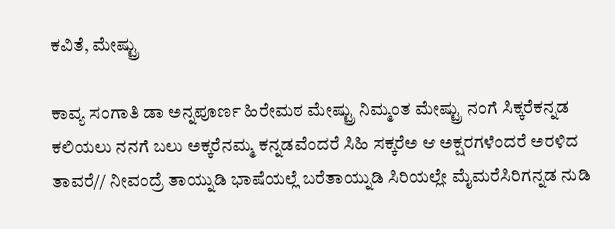ಕವಿತೆ, ಮೇಷ್ಟ್ರು

ಕಾವ್ಯ ಸಂಗಾತಿ ಡಾ ಅನ್ನಪೂರ್ಣ ಹಿರೇಮಠ ಮೇಷ್ಟ್ರು ನಿಮ್ಮಂತ ಮೇಷ್ಟ್ರು ನಂಗೆ ಸಿಕ್ಕರೆಕನ್ನಡ ಕಲಿಯಲು ನನಗೆ ಬಲು ಅಕ್ಕರೆನಮ್ಮ ಕನ್ನಡವೆಂದರೆ ಸಿಹಿ ಸಕ್ಕರೆಅ ಆ ಅಕ್ಷರಗಳೆಂದರೆ ಅರಳಿದ ತಾವರೆ// ನೀವಂದ್ರೆ ತಾಯ್ನುಡಿ ಭಾಷೆಯಲ್ಲೆ ಬರೆತಾಯ್ನುಡಿ ಸಿರಿಯಲ್ಲೇ ಮೈಮರೆಸಿರಿಗನ್ನಡ ನುಡಿ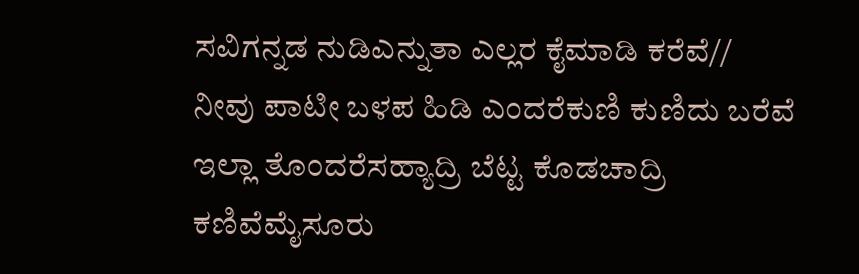ಸವಿಗನ್ನಡ ನುಡಿಎನ್ನುತಾ ಎಲ್ಲರ ಕೈಮಾಡಿ ಕರೆವೆ// ನೀವು ಪಾಟೀ ಬಳಪ ಹಿಡಿ ಎಂದರೆಕುಣಿ ಕುಣಿದು ಬರೆವೆ ಇಲ್ಲಾ ತೊಂದರೆಸಹ್ಯಾದ್ರಿ ಬೆಟ್ಟ ಕೊಡಚಾದ್ರಿ ಕಣಿವೆಮೈಸೂರು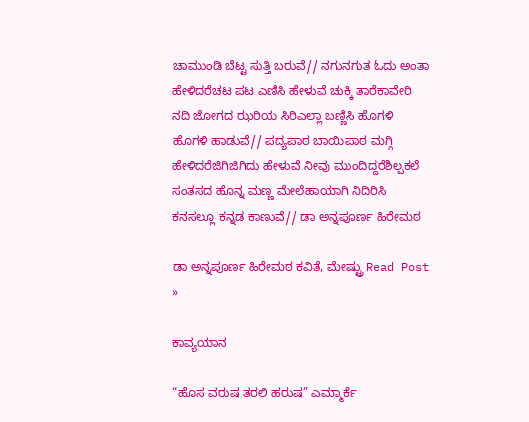ಚಾಮುಂಡಿ ಬೆಟ್ಟ ಸುತ್ತಿ ಬರುವೆ// ನಗುನಗುತ ಓದು ಅಂತಾ ಹೇಳಿದರೆಚಟ ಪಟ ಎಣಿಸಿ ಹೇಳುವೆ ಚುಕ್ಕಿ ತಾರೆಕಾವೇರಿ ನದಿ ಜೋಗದ ಝರಿಯ ಸಿರಿಎಲ್ಲಾ ಬಣ್ಣಿಸಿ ಹೊಗಳಿ ಹೊಗಳಿ ಹಾಡುವೆ// ಪದ್ಯಪಾಠ ಬಾಯಿಪಾಠ ಮಗ್ಗಿ ಹೇಳಿದರೆಜಿಗಿಜಿಗಿದು ಹೇಳುವೆ ನೀವು ಮುಂದಿದ್ದರೆಶಿಲ್ಪಕಲೆ ಸಂತಸದ ಹೊನ್ನ ಮಣ್ಣ ಮೇಲೆಹಾಯಾಗಿ ನಿದಿರಿಸಿ ಕನಸಲ್ಲೂ ಕನ್ನಡ ಕಾಣುವೆ// ಡಾ ಅನ್ನಪೂರ್ಣ ಹಿರೇಮಠ

ಡಾ ಅನ್ನಪೂರ್ಣ ಹಿರೇಮಠ ಕವಿತೆ, ಮೇಷ್ಟ್ರು Read Post »

ಕಾವ್ಯಯಾನ

“ಹೊಸ ವರುಷ ತರಲಿ ಹರುಷ” ಎಮ್ಮಾರ್ಕೆ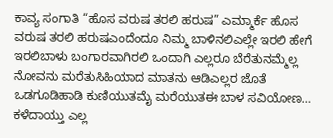ಕಾವ್ಯ ಸಂಗಾತಿ “ಹೊಸ ವರುಷ ತರಲಿ ಹರುಷ” ಎಮ್ಮಾರ್ಕೆ ಹೊಸ ವರುಷ ತರಲಿ ಹರುಷಎಂದೆಂದೂ ನಿಮ್ಮ ಬಾಳಿನಲಿಎಲ್ಲೇ ಇರಲಿ ಹೇಗೆ ಇರಲಿಬಾಳು ಬಂಗಾರವಾಗಿರಲಿ ಒಂದಾಗಿ ಎಲ್ಲರೂ ಬೆರೆತುನಮ್ಮೆಲ್ಲ ನೋವನು ಮರೆತುಸಿಹಿಯಾದ ಮಾತನು ಆಡಿಎಲ್ಲರ ಜೊತೆ ಒಡಗೂಡಿಹಾಡಿ ಕುಣಿಯುತಮೈ ಮರೆಯುತಈ ಬಾಳ ಸವಿಯೋಣ… ಕಳೆದಾಯ್ತು ಎಲ್ಲ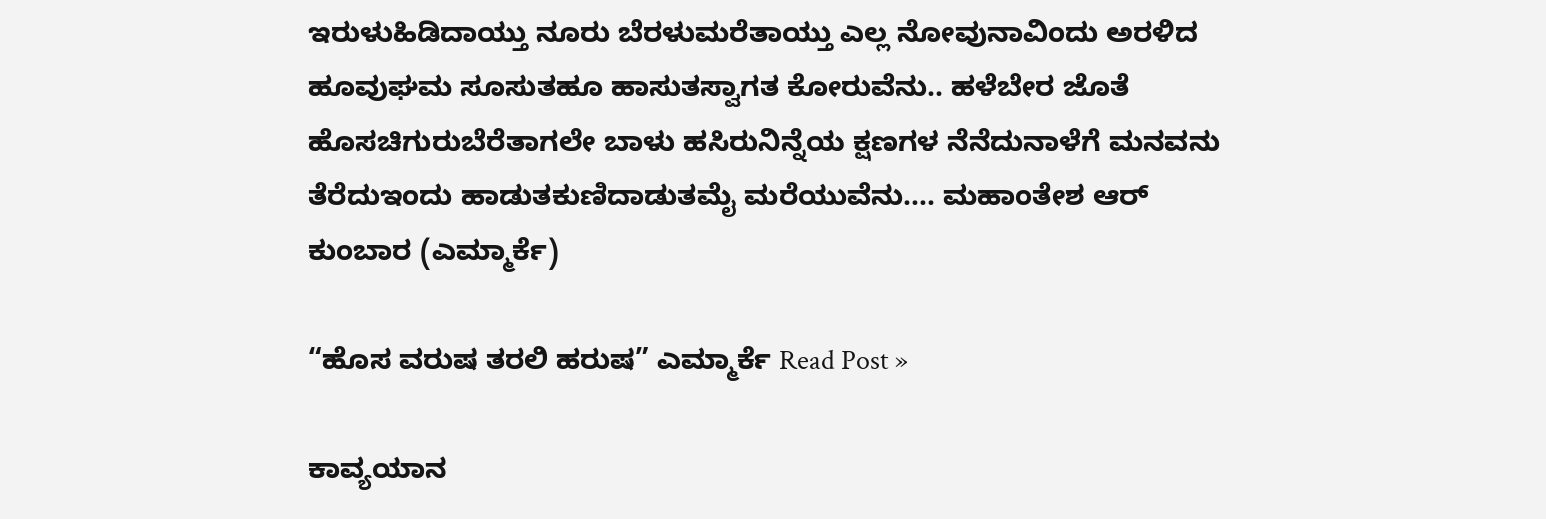ಇರುಳುಹಿಡಿದಾಯ್ತು ನೂರು ಬೆರಳುಮರೆತಾಯ್ತು ಎಲ್ಲ ನೋವುನಾವಿಂದು ಅರಳಿದ ಹೂವುಘಮ ಸೂಸುತಹೂ ಹಾಸುತಸ್ವಾಗತ ಕೋರುವೆನು.. ಹಳೆಬೇರ ಜೊತೆ ಹೊಸಚಿಗುರುಬೆರೆತಾಗಲೇ ಬಾಳು ಹಸಿರುನಿನ್ನೆಯ ಕ್ಷಣಗಳ ನೆನೆದುನಾಳೆಗೆ ಮನವನು ತೆರೆದುಇಂದು ಹಾಡುತಕುಣಿದಾಡುತಮೈ ಮರೆಯುವೆನು…. ಮಹಾಂತೇಶ ಆರ್ ಕುಂಬಾರ (ಎಮ್ಮಾರ್ಕೆ)

“ಹೊಸ ವರುಷ ತರಲಿ ಹರುಷ” ಎಮ್ಮಾರ್ಕೆ Read Post »

ಕಾವ್ಯಯಾನ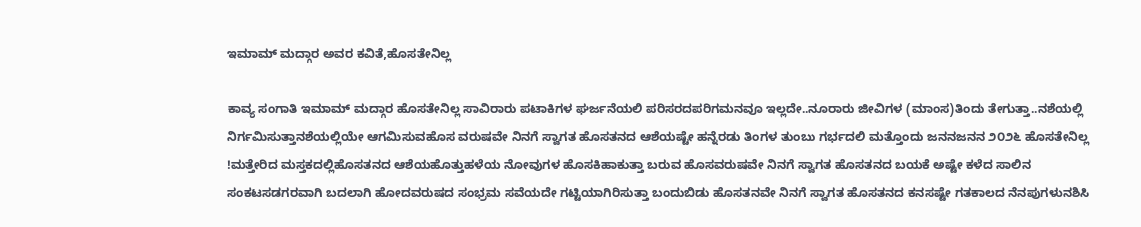ಇಮಾಮ್ ಮದ್ಗಾರ ಅವರ ಕವಿತೆ,ಹೊಸತೇನಿಲ್ಲ

ಕಾವ್ಯ ಸಂಗಾತಿ ಇಮಾಮ್ ಮದ್ಗಾರ ಹೊಸತೇನಿಲ್ಲ ಸಾವಿರಾರು ಪಟಾಕಿಗಳ ಘರ್ಜನೆಯಲಿ ಪರಿಸರದಪರಿಗಮನವೂ ಇಲ್ಲದೇ..ನೂರಾರು ಜೀವಿಗಳ (ಮಾಂಸ)ತಿಂದು ತೇಗುತ್ತಾ..ನಶೆಯಲ್ಲಿ ನಿರ್ಗಮಿಸುತ್ತಾನಶೆಯಲ್ಲಿಯೇ ಆಗಮಿಸುವಹೊಸ ವರುಷವೇ ನಿನಗೆ ಸ್ವಾಗತ ಹೊಸತನದ ಆಶೆಯಷ್ಟೇ ಹನ್ನೆರಡು ತಿಂಗಳ ತುಂಬು ಗರ್ಭದಲಿ ಮತ್ತೊಂದು ಜನನಜನನ ೨೦೨೬ ಹೊಸತೇನಿಲ್ಲ !ಮತ್ತೇರಿದ ಮಸ್ತಕದಲ್ಲಿಹೊಸತನದ ಆಶೆಯಹೊತ್ತುಹಳೆಯ ನೋವುಗಳ ಹೊಸಕಿಹಾಕುತ್ತಾ ಬರುವ ಹೊಸವರುಷವೇ ನಿನಗೆ ಸ್ವಾಗತ ಹೊಸತನದ ಬಯಕೆ ಅಷ್ಟೇ ಕಳೆದ ಸಾಲಿನ ಸಂಕಟಸಡಗರವಾಗಿ ಬದಲಾಗಿ ಹೋದವರುಷದ ಸಂಭ್ರಮ ಸವೆಯದೇ ಗಟ್ಟಿಯಾಗಿರಿಸುತ್ತಾ ಬಂದುಬಿಡು ಹೊಸತನವೇ ನಿನಗೆ ಸ್ವಾಗತ ಹೊಸತನದ ಕನಸಷ್ಟೇ ಗತಕಾಲದ ನೆನಪುಗಳುನಶಿಸಿ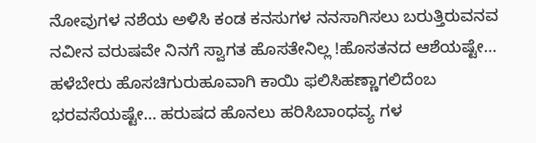ನೋವುಗಳ ನಶೆಯ ಅಳಿಸಿ ಕಂಡ ಕನಸುಗಳ ನನಸಾಗಿಸಲು ಬರುತ್ತಿರುವನವ ನವೀನ ವರುಷವೇ ನಿನಗೆ ಸ್ವಾಗತ ಹೊಸತೇನಿಲ್ಲ !ಹೊಸತನದ ಆಶೆಯಷ್ಟೇ… ಹಳೆಬೇರು ಹೊಸಚಿಗುರುಹೂವಾಗಿ ಕಾಯಿ ಫಲಿಸಿಹಣ್ಣಾಗಲಿದೆಂಬ ಭರವಸೆಯಷ್ಟೇ… ಹರುಷದ ಹೊನಲು ಹರಿಸಿಬಾಂಧವ್ಯ ಗಳ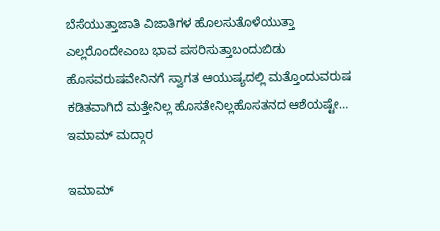ಬೆಸೆಯುತ್ತಾಜಾತಿ ವಿಜಾತಿಗಳ ಹೊಲಸುತೊಳೆಯುತ್ತಾ ಎಲ್ಲರೊಂದೇಎಂಬ ಭಾವ ಪಸರಿಸುತ್ತಾಬಂದುಬಿಡು ಹೊಸವರುಷವೇನಿನಗೆ ಸ್ವಾಗತ ಆಯುಷ್ಯದಲ್ಲಿ ಮತ್ತೊಂದುವರುಷ ಕಡಿತವಾಗಿದೆ ಮತ್ತೇನಿಲ್ಲ ಹೊಸತೇನಿಲ್ಲಹೊಸತನದ ಆಶೆಯಷ್ಟೇ… ಇಮಾಮ್ ಮದ್ಗಾರ

ಇಮಾಮ್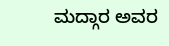ಮದ್ಗಾರ ಅವರ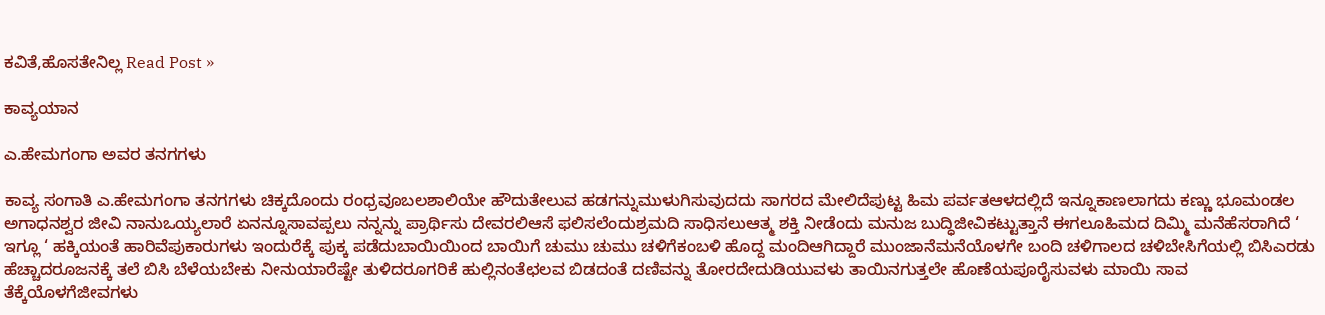ಕವಿತೆ,ಹೊಸತೇನಿಲ್ಲ Read Post »

ಕಾವ್ಯಯಾನ

ಎ.ಹೇಮಗಂಗಾ ಅವರ ತನಗಗಳು

ಕಾವ್ಯ ಸಂಗಾತಿ ಎ.ಹೇಮಗಂಗಾ ತನಗಗಳು ಚಿಕ್ಕದೊಂದು ರಂಧ್ರವೂಬಲಶಾಲಿಯೇ ಹೌದುತೇಲುವ ಹಡಗನ್ನುಮುಳುಗಿಸುವುದದು ಸಾಗರದ ಮೇಲಿದೆಪುಟ್ಟ ಹಿಮ ಪರ್ವತಆಳದಲ್ಲಿದೆ ಇನ್ನೂಕಾಣಲಾಗದು ಕಣ್ಣು ಭೂಮಂಡಲ ಅಗಾಧನಶ್ವರ ಜೀವಿ ನಾನುಒಯ್ಯಲಾರೆ ಏನನ್ನೂಸಾವಪ್ಪಲು ನನ್ನನ್ನು ಪ್ರಾರ್ಥಿಸು ದೇವರಲಿಆಸೆ ಫಲಿಸಲೆಂದುಶ್ರಮದಿ ಸಾಧಿಸಲುಆತ್ಮ ಶಕ್ತಿ ನೀಡೆಂದು ಮನುಜ ಬುದ್ಧಿಜೀವಿಕಟ್ಟುತ್ತಾನೆ ಈಗಲೂಹಿಮದ ದಿಮ್ಮಿ ಮನೆಹೆಸರಾಗಿದೆ ‘ ಇಗ್ಲೂ ‘ ಹಕ್ಕಿಯಂತೆ ಹಾರಿವೆಪುಕಾರುಗಳು ಇಂದುರೆಕ್ಕೆ ಪುಕ್ಕ ಪಡೆದುಬಾಯಿಯಿಂದ ಬಾಯಿಗೆ ಚುಮು ಚುಮು ಚಳಿಗೆಕಂಬಳಿ ಹೊದ್ದ ಮಂದಿಆಗಿದ್ದಾರೆ ಮುಂಜಾನೆಮನೆಯೊಳಗೇ ಬಂದಿ ಚಳಿಗಾಲದ ಚಳಿಬೇಸಿಗೆಯಲ್ಲಿ ಬಿಸಿಎರಡು ಹೆಚ್ಚಾದರೂಜನಕ್ಕೆ ತಲೆ ಬಿಸಿ ಬೆಳೆಯಬೇಕು ನೀನುಯಾರೆಷ್ಟೇ ತುಳಿದರೂಗರಿಕೆ ಹುಲ್ಲಿನಂತೆಛಲವ ಬಿಡದಂತೆ ದಣಿವನ್ನು ತೋರದೇದುಡಿಯುವಳು ತಾಯಿನಗುತ್ತಲೇ ಹೊಣೆಯಪೂರೈಸುವಳು ಮಾಯಿ ಸಾವ ತೆಕ್ಕೆಯೊಳಗೆಜೀವಗಳು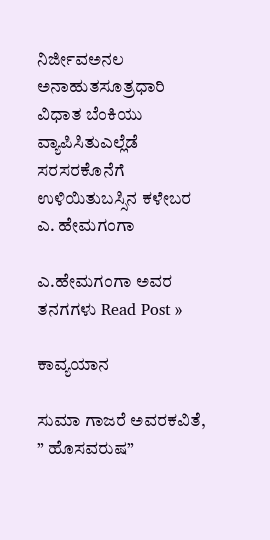ನಿರ್ಜೀವಅನಲ ಅನಾಹುತಸೂತ್ರಧಾರಿ ವಿಧಾತ ಬೆಂಕಿಯು ವ್ಯಾಪಿಸಿತುಎಲ್ಲೆಡೆ ಸರಸರಕೊನೆಗೆ ಉಳಿಯಿತುಬಸ್ಸಿನ ಕಳೇಬರ ಎ. ಹೇಮಗಂಗಾ

ಎ.ಹೇಮಗಂಗಾ ಅವರ ತನಗಗಳು Read Post »

ಕಾವ್ಯಯಾನ

ಸುಮಾ ಗಾಜರೆ ಅವರಕವಿತೆ, ” ಹೊಸವರುಷ”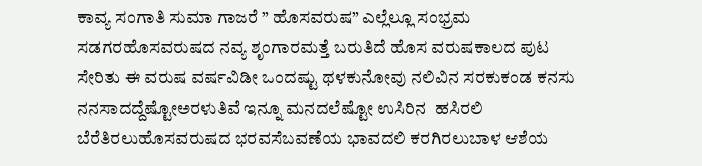ಕಾವ್ಯ ಸಂಗಾತಿ ಸುಮಾ ಗಾಜರೆ ” ಹೊಸವರುಷ” ಎಲ್ಲೆಲ್ಲೂ ಸಂಭ್ರಮ ಸಡಗರಹೊಸವರುಷದ ನವ್ಯ ಶೃಂಗಾರಮತ್ತೆ ಬರುತಿದೆ ಹೊಸ ವರುಷಕಾಲದ ಪುಟ ಸೇರಿತು ಈ ವರುಷ ವರ್ಷವಿಡೀ ಒಂದಷ್ಟು ಥಳಕುನೋವು ನಲಿವಿನ ಸರಕುಕಂಡ ಕನಸು ನನಸಾದದ್ದೆಷ್ಟೋಅರಳುತಿವೆ ಇನ್ನೂ ಮನದಲೆಷ್ಟೋ ಉಸಿರಿನ  ಹಸಿರಲಿ ಬೆರೆತಿರಲುಹೊಸವರುಷದ ಭರವಸೆಬವಣೆಯ ಭಾವದಲಿ ಕರಗಿರಲುಬಾಳ ಆಶೆಯ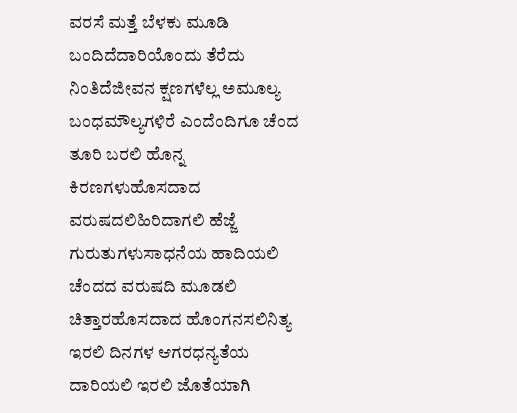ವರಸೆ ಮತ್ತೆ ಬೆಳಕು ಮೂಡಿ ಬಂದಿದೆದಾರಿಯೊಂದು ತೆರೆದು ನಿಂತಿದೆಜೀವನ ಕ್ಷಣಗಳೆಲ್ಲ ಅಮೂಲ್ಯ ಬಂಧಮೌಲ್ಯಗಳಿರೆ ಎಂದೆಂದಿಗೂ ಚೆಂದ ತೂರಿ ಬರಲಿ ಹೊನ್ನ ಕಿರಣಗಳುಹೊಸದಾದ ವರುಷದಲಿಹಿರಿದಾಗಲಿ ಹೆಜ್ಜೆ ಗುರುತುಗಳುಸಾಧನೆಯ ಹಾದಿಯಲಿ ಚೆಂದದ ವರುಷದಿ ಮೂಡಲಿ ಚಿತ್ತಾರಹೊಸದಾದ ಹೊಂಗನಸಲಿನಿತ್ಯ ಇರಲಿ ದಿನಗಳ ಆಗರಧನ್ಯತೆಯ ದಾರಿಯಲಿ ಇರಲಿ ಜೊತೆಯಾಗಿ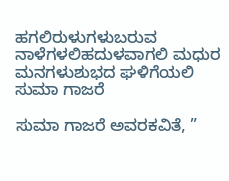ಹಗಲಿರುಳುಗಳುಬರುವ ನಾಳೆಗಳಲಿಹದುಳವಾಗಲಿ ಮಧುರ ಮನಗಳುಶುಭದ ಘಳಿಗೆಯಲಿ ಸುಮಾ ಗಾಜರೆ

ಸುಮಾ ಗಾಜರೆ ಅವರಕವಿತೆ, ”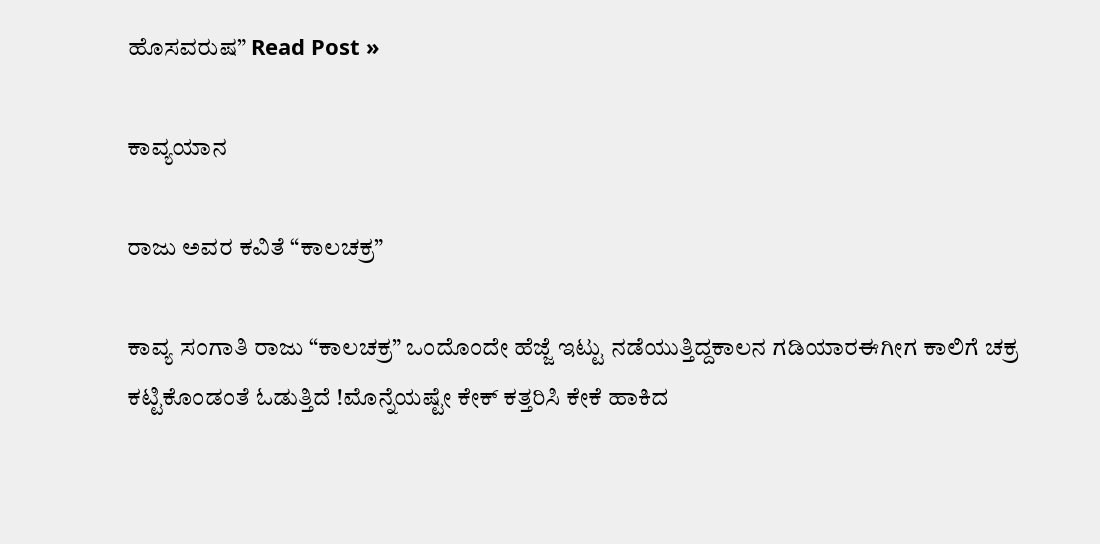ಹೊಸವರುಷ” Read Post »

ಕಾವ್ಯಯಾನ

ರಾಜು ಅವರ ಕವಿತೆ “ಕಾಲಚಕ್ರ”

ಕಾವ್ಯ ಸಂಗಾತಿ ರಾಜು “ಕಾಲಚಕ್ರ” ಒಂದೊಂದೇ ಹೆಜ್ಜೆ ಇಟ್ಟು ನಡೆಯುತ್ತಿದ್ದಕಾಲನ ಗಡಿಯಾರಈಗೀಗ ಕಾಲಿಗೆ ಚಕ್ರ ಕಟ್ಟಿಕೊಂಡಂತೆ ಓಡುತ್ತಿದೆ !ಮೊನ್ನೆಯಷ್ಟೇ ಕೇಕ್ ಕತ್ತರಿಸಿ ಕೇಕೆ ಹಾಕಿದ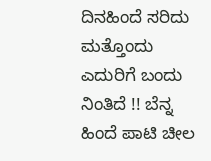ದಿನಹಿಂದೆ ಸರಿದು ಮತ್ತೊಂದು ಎದುರಿಗೆ ಬಂದು ನಿಂತಿದೆ !! ಬೆನ್ನ ಹಿಂದೆ ಪಾಟಿ ಚೀಲ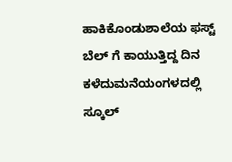ಹಾಕಿಕೊಂಡುಶಾಲೆಯ ಫಸ್ಟ್ ಬೆಲ್ ಗೆ ಕಾಯುತ್ತಿದ್ದ ದಿನ ಕಳೆದುಮನೆಯಂಗಳದಲ್ಲಿ ಸ್ಕೂಲ್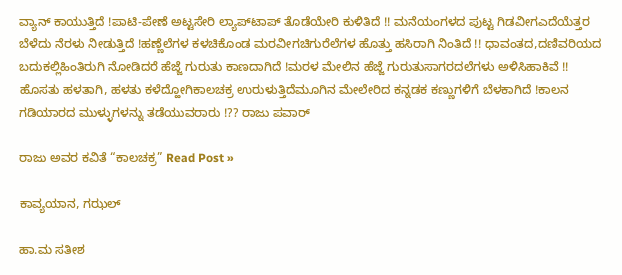ವ್ಯಾನ್ ಕಾಯುತ್ತಿದೆ !ಪಾಟಿ-ಪೇಣೆ ಅಟ್ಟಸೇರಿ ಲ್ಯಾಪ್‌ಟಾಪ್ ತೊಡೆಯೇರಿ ಕುಳಿತಿದೆ !! ಮನೆಯಂಗಳದ ಪುಟ್ಟ ಗಿಡವೀಗಎದೆಯೆತ್ತರ ಬೆಳೆದು ನೆರಳು ನೀಡುತ್ತಿದೆ !ಹಣ್ಣೆಲೆಗಳ ಕಳಚಿಕೊಂಡ ಮರವೀಗಚಿಗುರೆಲೆಗಳ ಹೊತ್ತು ಹಸಿರಾಗಿ ನಿಂತಿದೆ !! ಧಾವಂತದ,ದಣಿವರಿಯದ ಬದುಕಲ್ಲಿಹಿಂತಿರುಗಿ ನೋಡಿದರೆ ಹೆಜ್ಜೆ ಗುರುತು ಕಾಣದಾಗಿದೆ !ಮರಳ ಮೇಲಿನ ಹೆಜ್ಜೆ ಗುರುತುಸಾಗರದಲೆಗಳು ಅಳಿಸಿಹಾಕಿವೆ !! ಹೊಸತು ಹಳತಾಗಿ, ಹಳತು ಕಳೆದ್ಹೋಗಿಕಾಲಚಕ್ರ ಉರುಳುತ್ತಿದೆಮೂಗಿನ ಮೇಲೇರಿದ ಕನ್ನಡಕ ಕಣ್ಣುಗಳಿಗೆ ಬೆಳಕಾಗಿದೆ !ಕಾಲನ ಗಡಿಯಾರದ ಮುಳ್ಳುಗಳನ್ನು ತಡೆಯುವರಾರು !?? ರಾಜು ಪವಾರ್

ರಾಜು ಅವರ ಕವಿತೆ “ಕಾಲಚಕ್ರ” Read Post »

ಕಾವ್ಯಯಾನ, ಗಝಲ್

ಹಾ.ಮ ಸತೀಶ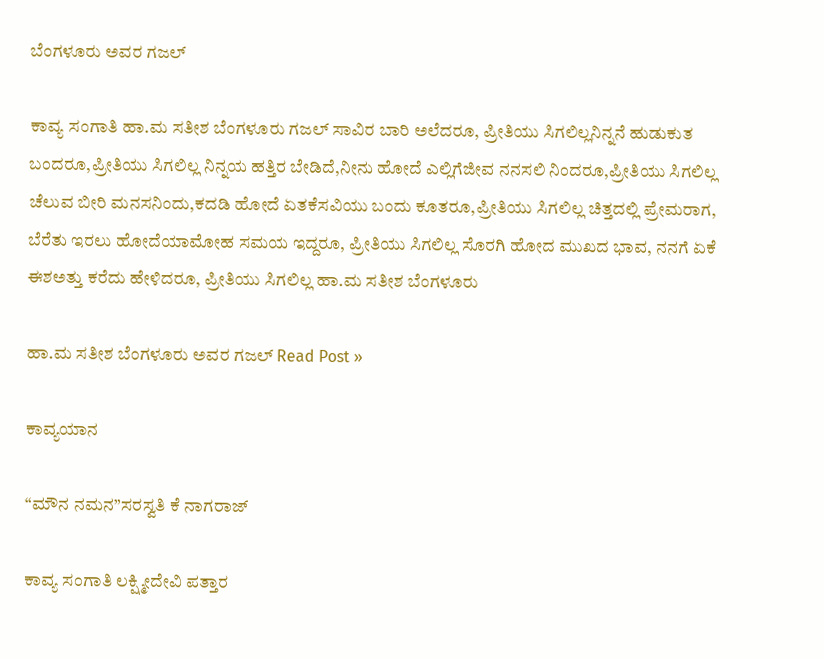ಬೆಂಗಳೂರು ಅವರ ಗಜಲ್

ಕಾವ್ಯ ಸಂಗಾತಿ ಹಾ.ಮ ಸತೀಶ ಬೆಂಗಳೂರು ಗಜಲ್ ಸಾವಿರ ಬಾರಿ ಅಲೆದರೂ, ಪ್ರೀತಿಯು ಸಿಗಲಿಲ್ಲನಿನ್ನನೆ ಹುಡುಕುತ ಬಂದರೂ,ಪ್ರೀತಿಯು ಸಿಗಲಿಲ್ಲ ನಿನ್ನಯ ಹತ್ತಿರ ಬೇಡಿದೆ,ನೀನು ಹೋದೆ ಎಲ್ಲಿಗೆಜೀವ ನನಸಲಿ ನಿಂದರೂ,ಪ್ರೀತಿಯು ಸಿಗಲಿಲ್ಲ ಚೆಲುವ ಬೀರಿ ಮನಸನಿಂದು,ಕದಡಿ ಹೋದೆ ಏತಕೆಸವಿಯು ಬಂದು ಕೂತರೂ,ಪ್ರೀತಿಯು ಸಿಗಲಿಲ್ಲ ಚಿತ್ತದಲ್ಲಿ ಪ್ರೇಮರಾಗ, ಬೆರೆತು ಇರಲು ಹೋದೆಯಾಮೋಹ ಸಮಯ ಇದ್ದರೂ, ಪ್ರೀತಿಯು ಸಿಗಲಿಲ್ಲ ಸೊರಗಿ ಹೋದ ಮುಖದ ಭಾವ, ನನಗೆ ಏಕೆ ಈಶಅತ್ತು ಕರೆದು ಹೇಳಿದರೂ, ಪ್ರೀತಿಯು ಸಿಗಲಿಲ್ಲ ಹಾ.ಮ ಸತೀಶ ಬೆಂಗಳೂರು

ಹಾ.ಮ ಸತೀಶ ಬೆಂಗಳೂರು ಅವರ ಗಜಲ್ Read Post »

ಕಾವ್ಯಯಾನ

“ಮೌನ ನಮನ”ಸರಸ್ವತಿ ಕೆ ನಾಗರಾಜ್

ಕಾವ್ಯ ಸಂಗಾತಿ ಲಕ್ಷ್ಮೀದೇವಿ ಪತ್ತಾರ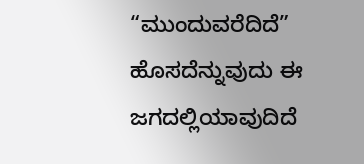“ಮುಂದುವರೆದಿದೆ” ಹೊಸದೆನ್ನುವುದು ಈ ಜಗದಲ್ಲಿಯಾವುದಿದೆ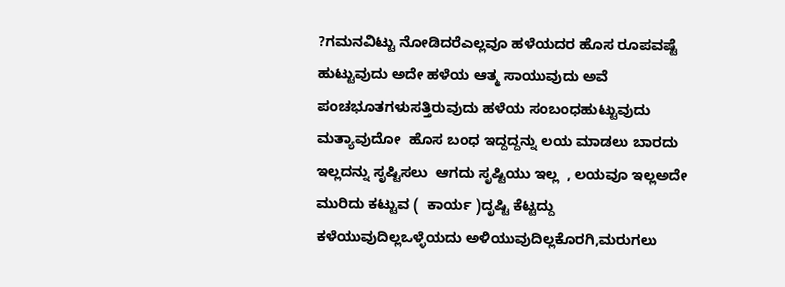?ಗಮನವಿಟ್ಟು ನೋಡಿದರೆಎಲ್ಲವೂ ಹಳೆಯದರ ಹೊಸ ರೂಪವಷ್ಟೆ ಹುಟ್ಟುವುದು ಅದೇ ಹಳೆಯ ಆತ್ಮ ಸಾಯುವುದು ಅವೆ ಪಂಚಭೂತಗಳುಸತ್ತಿರುವುದು ಹಳೆಯ ಸಂಬಂಧಹುಟ್ಟುವುದು ಮತ್ಯಾವುದೋ  ಹೊಸ ಬಂಧ ಇದ್ದದ್ದನ್ನು ಲಯ ಮಾಡಲು ಬಾರದು ಇಲ್ಲದನ್ನು ಸೃಷ್ಟಿಸಲು  ಆಗದು ಸೃಷ್ಟಿಯು ಇಲ್ಲ  , ಲಯವೂ ಇಲ್ಲಅದೇ ಮುರಿದು ಕಟ್ಟುವ (  ಕಾರ್ಯ )ದೃಷ್ಟಿ ಕೆಟ್ಟದ್ದು ಕಳೆಯುವುದಿಲ್ಲಒಳ್ಳೆಯದು ಅಳಿಯುವುದಿಲ್ಲಕೊರಗಿ,ಮರುಗಲು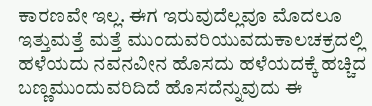ಕಾರಣವೇ ಇಲ್ಲ. ಈಗ ಇರುವುದೆಲ್ಲವೂ ಮೊದಲೂ ಇತ್ತುಮತ್ತೆ ಮತ್ತೆ ಮುಂದುವರಿಯುವದುಕಾಲಚಕ್ರದಲ್ಲಿ ಹಳೆಯದು ನವನವೀನ ಹೊಸದು ಹಳೆಯದಕ್ಕೆ ಹಚ್ಚಿದ ಬಣ್ಣಮುಂದುವರಿದಿದೆ ಹೊಸದೆನ್ನುವುದು ಈ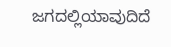ಜಗದಲ್ಲಿಯಾವುದಿದೆ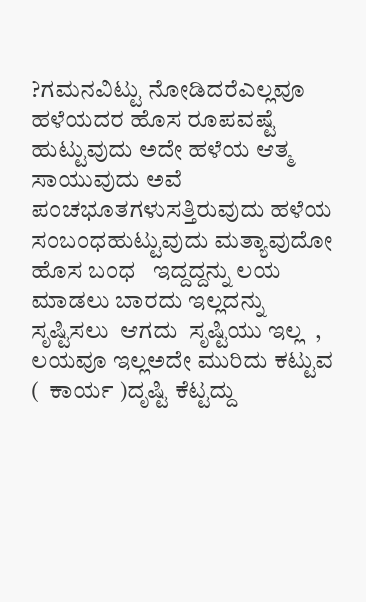?ಗಮನವಿಟ್ಟು ನೋಡಿದರೆಎಲ್ಲವೂ ಹಳೆಯದರ ಹೊಸ ರೂಪವಷ್ಟೆ ಹುಟ್ಟುವುದು ಅದೇ ಹಳೆಯ ಆತ್ಮ ಸಾಯುವುದು ಅವೆ ಪಂಚಭೂತಗಳುಸತ್ತಿರುವುದು ಹಳೆಯ ಸಂಬಂಧಹುಟ್ಟುವುದು ಮತ್ಯಾವುದೋ  ಹೊಸ ಬಂಧ   ಇದ್ದದ್ದನ್ನು ಲಯ ಮಾಡಲು ಬಾರದು ಇಲ್ಲದನ್ನು ಸೃಷ್ಟಿಸಲು  ಆಗದು  ಸೃಷ್ಟಿಯು ಇಲ್ಲ  , ಲಯವೂ ಇಲ್ಲಅದೇ ಮುರಿದು ಕಟ್ಟುವ (  ಕಾರ್ಯ )ದೃಷ್ಟಿ ಕೆಟ್ಟದ್ದು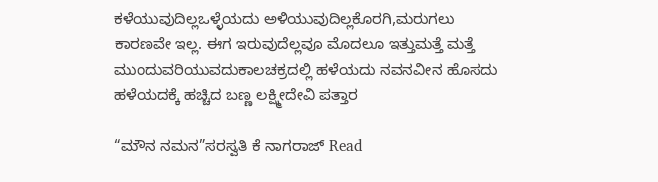ಕಳೆಯುವುದಿಲ್ಲಒಳ್ಳೆಯದು ಅಳಿಯುವುದಿಲ್ಲಕೊರಗಿ,ಮರುಗಲು ಕಾರಣವೇ ಇಲ್ಲ. ಈಗ ಇರುವುದೆಲ್ಲವೂ ಮೊದಲೂ ಇತ್ತುಮತ್ತೆ ಮತ್ತೆ ಮುಂದುವರಿಯುವದುಕಾಲಚಕ್ರದಲ್ಲಿ ಹಳೆಯದು ನವನವೀನ ಹೊಸದು ಹಳೆಯದಕ್ಕೆ ಹಚ್ಚಿದ ಬಣ್ಣ ಲಕ್ಷ್ಮೀದೇವಿ ಪತ್ತಾರ

“ಮೌನ ನಮನ”ಸರಸ್ವತಿ ಕೆ ನಾಗರಾಜ್ Read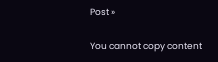Post »

You cannot copy content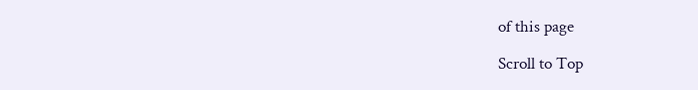of this page

Scroll to Top